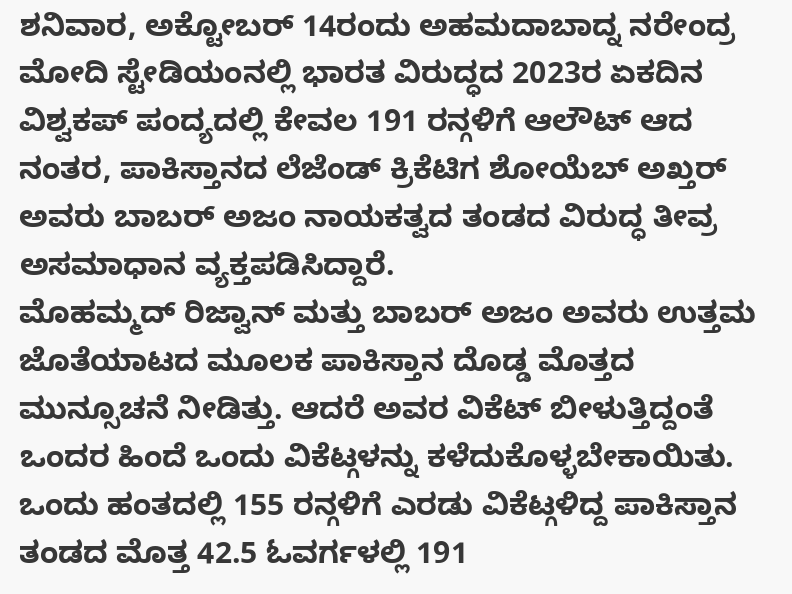ಶನಿವಾರ, ಅಕ್ಟೋಬರ್ 14ರಂದು ಅಹಮದಾಬಾದ್ನ ನರೇಂದ್ರ ಮೋದಿ ಸ್ಟೇಡಿಯಂನಲ್ಲಿ ಭಾರತ ವಿರುದ್ಧದ 2023ರ ಏಕದಿನ ವಿಶ್ವಕಪ್ ಪಂದ್ಯದಲ್ಲಿ ಕೇವಲ 191 ರನ್ಗಳಿಗೆ ಆಲೌಟ್ ಆದ ನಂತರ, ಪಾಕಿಸ್ತಾನದ ಲೆಜೆಂಡ್ ಕ್ರಿಕೆಟಿಗ ಶೋಯೆಬ್ ಅಖ್ತರ್ ಅವರು ಬಾಬರ್ ಅಜಂ ನಾಯಕತ್ವದ ತಂಡದ ವಿರುದ್ಧ ತೀವ್ರ ಅಸಮಾಧಾನ ವ್ಯಕ್ತಪಡಿಸಿದ್ದಾರೆ.
ಮೊಹಮ್ಮದ್ ರಿಜ್ವಾನ್ ಮತ್ತು ಬಾಬರ್ ಅಜಂ ಅವರು ಉತ್ತಮ ಜೊತೆಯಾಟದ ಮೂಲಕ ಪಾಕಿಸ್ತಾನ ದೊಡ್ಡ ಮೊತ್ತದ ಮುನ್ಸೂಚನೆ ನೀಡಿತ್ತು. ಆದರೆ ಅವರ ವಿಕೆಟ್ ಬೀಳುತ್ತಿದ್ದಂತೆ ಒಂದರ ಹಿಂದೆ ಒಂದು ವಿಕೆಟ್ಗಳನ್ನು ಕಳೆದುಕೊಳ್ಳಬೇಕಾಯಿತು.
ಒಂದು ಹಂತದಲ್ಲಿ 155 ರನ್ಗಳಿಗೆ ಎರಡು ವಿಕೆಟ್ಗಳಿದ್ದ ಪಾಕಿಸ್ತಾನ ತಂಡದ ಮೊತ್ತ 42.5 ಓವರ್ಗಳಲ್ಲಿ 191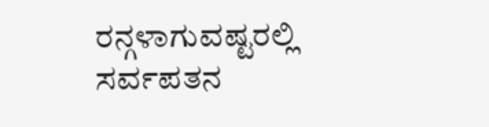ರನ್ಗಳಾಗುವಷ್ಟರಲ್ಲಿ ಸರ್ವಪತನ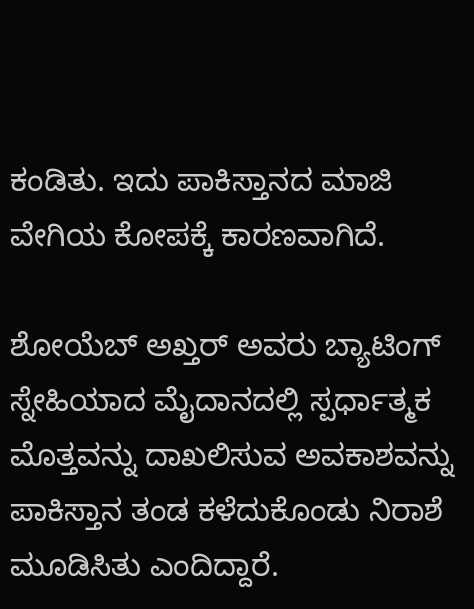ಕಂಡಿತು. ಇದು ಪಾಕಿಸ್ತಾನದ ಮಾಜಿ ವೇಗಿಯ ಕೋಪಕ್ಕೆ ಕಾರಣವಾಗಿದೆ.

ಶೋಯೆಬ್ ಅಖ್ತರ್ ಅವರು ಬ್ಯಾಟಿಂಗ್ ಸ್ನೇಹಿಯಾದ ಮೈದಾನದಲ್ಲಿ ಸ್ಪರ್ಧಾತ್ಮಕ ಮೊತ್ತವನ್ನು ದಾಖಲಿಸುವ ಅವಕಾಶವನ್ನು ಪಾಕಿಸ್ತಾನ ತಂಡ ಕಳೆದುಕೊಂಡು ನಿರಾಶೆ ಮೂಡಿಸಿತು ಎಂದಿದ್ದಾರೆ.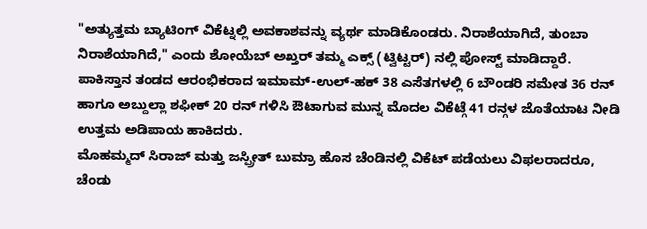"ಅತ್ಯುತ್ತಮ ಬ್ಯಾಟಿಂಗ್ ವಿಕೆಟ್ನಲ್ಲಿ ಅವಕಾಶವನ್ನು ವ್ಯರ್ಥ ಮಾಡಿಕೊಂಡರು. ನಿರಾಶೆಯಾಗಿದೆ, ತುಂಬಾ ನಿರಾಶೆಯಾಗಿದೆ," ಎಂದು ಶೋಯೆಬ್ ಅಖ್ತರ್ ತಮ್ಮ ಎಕ್ಸ್ (ಟ್ವಿಟ್ಟರ್) ನಲ್ಲಿ ಪೋಸ್ಟ್ ಮಾಡಿದ್ದಾರೆ.
ಪಾಕಿಸ್ತಾನ ತಂಡದ ಆರಂಭಿಕರಾದ ಇಮಾಮ್-ಉಲ್-ಹಕ್ 38 ಎಸೆತಗಳಲ್ಲಿ 6 ಬೌಂಡರಿ ಸಮೇತ 36 ರನ್ ಹಾಗೂ ಅಬ್ದುಲ್ಲಾ ಶಫೀಕ್ 20 ರನ್ ಗಳಿಸಿ ಔಟಾಗುವ ಮುನ್ನ ಮೊದಲ ವಿಕೆಟ್ಗೆ 41 ರನ್ಗಳ ಜೊತೆಯಾಟ ನೀಡಿ ಉತ್ತಮ ಅಡಿಪಾಯ ಹಾಕಿದರು.
ಮೊಹಮ್ಮದ್ ಸಿರಾಜ್ ಮತ್ತು ಜಸ್ಪ್ರೀತ್ ಬುಮ್ರಾ ಹೊಸ ಚೆಂಡಿನಲ್ಲಿ ವಿಕೆಟ್ ಪಡೆಯಲು ವಿಫಲರಾದರೂ, ಚೆಂಡು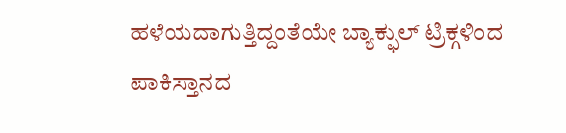ಹಳೆಯದಾಗುತ್ತಿದ್ದಂತೆಯೇ ಬ್ಯಾಕ್ಫುಲ್ ಟ್ರಿಕ್ಗಳಿಂದ ಪಾಕಿಸ್ತಾನದ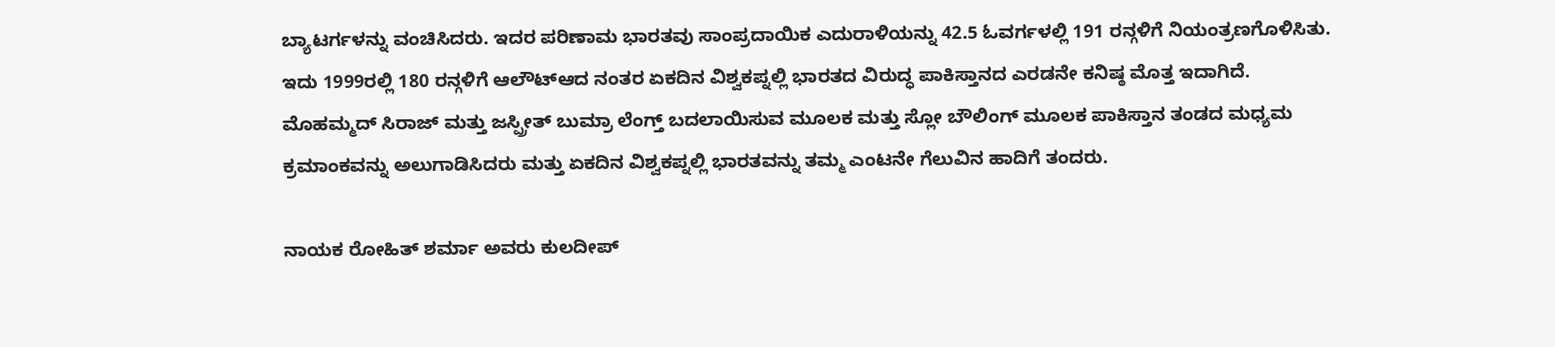ಬ್ಯಾಟರ್ಗಳನ್ನು ವಂಚಿಸಿದರು. ಇದರ ಪರಿಣಾಮ ಭಾರತವು ಸಾಂಪ್ರದಾಯಿಕ ಎದುರಾಳಿಯನ್ನು 42.5 ಓವರ್ಗಳಲ್ಲಿ 191 ರನ್ಗಳಿಗೆ ನಿಯಂತ್ರಣಗೊಳಿಸಿತು.
ಇದು 1999ರಲ್ಲಿ 180 ರನ್ಗಳಿಗೆ ಆಲೌಟ್ಆದ ನಂತರ ಏಕದಿನ ವಿಶ್ವಕಪ್ನಲ್ಲಿ ಭಾರತದ ವಿರುದ್ಧ ಪಾಕಿಸ್ತಾನದ ಎರಡನೇ ಕನಿಷ್ಠ ಮೊತ್ತ ಇದಾಗಿದೆ.
ಮೊಹಮ್ಮದ್ ಸಿರಾಜ್ ಮತ್ತು ಜಸ್ಪ್ರೀತ್ ಬುಮ್ರಾ ಲೆಂಗ್ತ್ ಬದಲಾಯಿಸುವ ಮೂಲಕ ಮತ್ತು ಸ್ಲೋ ಬೌಲಿಂಗ್ ಮೂಲಕ ಪಾಕಿಸ್ತಾನ ತಂಡದ ಮಧ್ಯಮ ಕ್ರಮಾಂಕವನ್ನು ಅಲುಗಾಡಿಸಿದರು ಮತ್ತು ಏಕದಿನ ವಿಶ್ವಕಪ್ನಲ್ಲಿ ಭಾರತವನ್ನು ತಮ್ಮ ಎಂಟನೇ ಗೆಲುವಿನ ಹಾದಿಗೆ ತಂದರು.

ನಾಯಕ ರೋಹಿತ್ ಶರ್ಮಾ ಅವರು ಕುಲದೀಪ್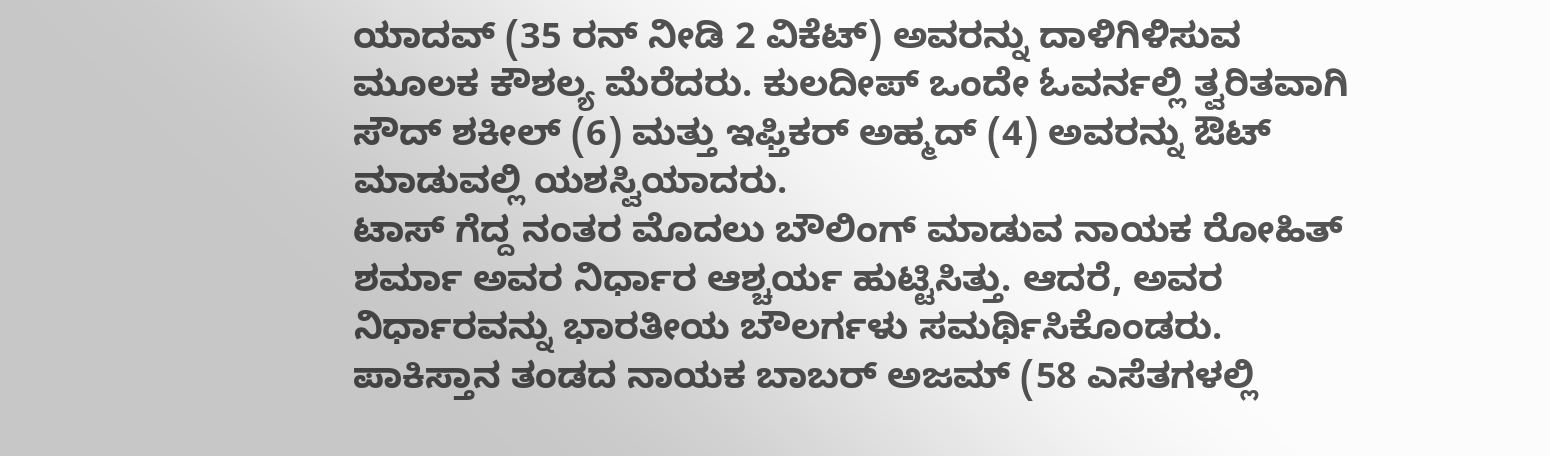ಯಾದವ್ (35 ರನ್ ನೀಡಿ 2 ವಿಕೆಟ್) ಅವರನ್ನು ದಾಳಿಗಿಳಿಸುವ ಮೂಲಕ ಕೌಶಲ್ಯ ಮೆರೆದರು. ಕುಲದೀಪ್ ಒಂದೇ ಓವರ್ನಲ್ಲಿ ತ್ವರಿತವಾಗಿ ಸೌದ್ ಶಕೀಲ್ (6) ಮತ್ತು ಇಫ್ತಿಕರ್ ಅಹ್ಮದ್ (4) ಅವರನ್ನು ಔಟ್ ಮಾಡುವಲ್ಲಿ ಯಶಸ್ವಿಯಾದರು.
ಟಾಸ್ ಗೆದ್ದ ನಂತರ ಮೊದಲು ಬೌಲಿಂಗ್ ಮಾಡುವ ನಾಯಕ ರೋಹಿತ್ ಶರ್ಮಾ ಅವರ ನಿರ್ಧಾರ ಆಶ್ಚರ್ಯ ಹುಟ್ಟಿಸಿತ್ತು. ಆದರೆ, ಅವರ ನಿರ್ಧಾರವನ್ನು ಭಾರತೀಯ ಬೌಲರ್ಗಳು ಸಮರ್ಥಿಸಿಕೊಂಡರು.
ಪಾಕಿಸ್ತಾನ ತಂಡದ ನಾಯಕ ಬಾಬರ್ ಅಜಮ್ (58 ಎಸೆತಗಳಲ್ಲಿ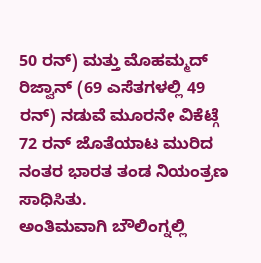50 ರನ್) ಮತ್ತು ಮೊಹಮ್ಮದ್ ರಿಜ್ವಾನ್ (69 ಎಸೆತಗಳಲ್ಲಿ 49 ರನ್) ನಡುವೆ ಮೂರನೇ ವಿಕೆಟ್ಗೆ 72 ರನ್ ಜೊತೆಯಾಟ ಮುರಿದ ನಂತರ ಭಾರತ ತಂಡ ನಿಯಂತ್ರಣ ಸಾಧಿಸಿತು.
ಅಂತಿಮವಾಗಿ ಬೌಲಿಂಗ್ನಲ್ಲಿ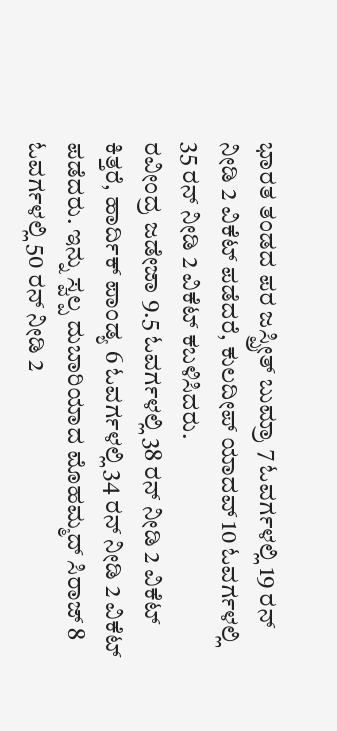ಭಾರತ ತಂಡದ ಪರ ಜಸ್ಪ್ರೀತ್ ಬುಮ್ರಾ 7 ಓವರ್ಗಳಲ್ಲಿ 19 ರನ್ ನೀಡಿ 2 ವಿಕೆಟ್ ಪಡೆದರೆ, ಕುಲದೀಪ್ ಯಾದವ್ 10 ಓವರ್ಗಳಲ್ಲಿ 35 ರನ್ ನೀಡಿ 2 ವಿಕೆಟ್ ಕಬಳಿಸಿದರು.
ರವೀಂದ್ರ ಜಡೇಜಾ 9.5 ಓವರ್ಗಳಲ್ಲಿ 38 ರನ್ ನೀಡಿ 2 ವಿಕೆಟ್ ಕಿತ್ತರೆ, ಹಾರ್ದಿಕ್ ಪಾಂಡ್ಯ 6 ಓವರ್ಗಳಲ್ಲಿ 34 ರನ್ ನೀಡಿ 2 ವಿಕೆಟ್ ಪಡೆದರು. ಇನ್ನು ಸ್ವಲ್ಪ ದುಬಾರಿಯಾದ ಮೊಹಮ್ಮದ್ ಸಿರಾಜ್ 8 ಓವರ್ಗಳಲ್ಲಿ 50 ರನ್ ನೀಡಿ 2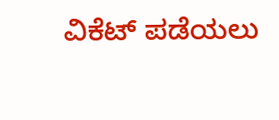ವಿಕೆಟ್ ಪಡೆಯಲು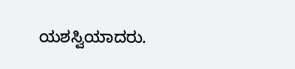ಯಶಸ್ವಿಯಾದರು.